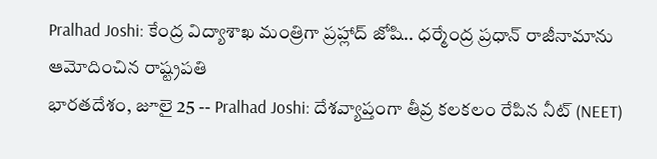Pralhad Joshi: కేంద్ర విద్యాశాఖ మంత్రిగా ప్రహ్లాద్ జోషి.. ధర్మేంద్ర ప్రధాన్ రాజీనామాను ఆమోదించిన రాష్ట్రపతి
భారతదేశం, జూలై 25 -- Pralhad Joshi: దేశవ్యాప్తంగా తీవ్ర కలకలం రేపిన నీట్ (NEET)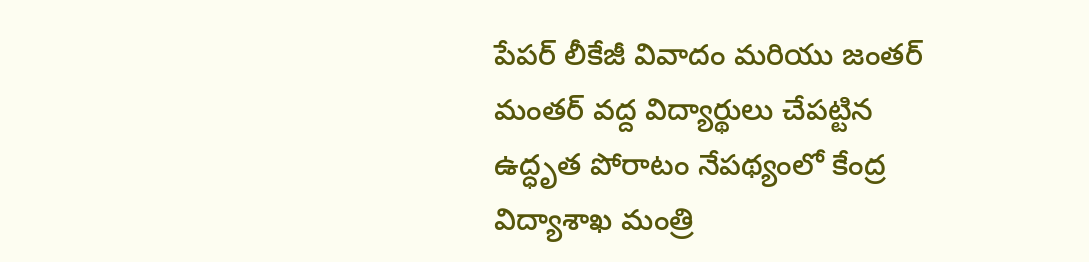పేపర్ లీకేజీ వివాదం మరియు జంతర్ మంతర్ వద్ద విద్యార్థులు చేపట్టిన ఉద్ధృత పోరాటం నేపథ్యంలో కేంద్ర విద్యాశాఖ మంత్రి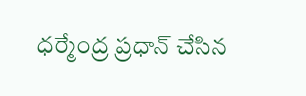ధర్మేంద్ర ప్రధాన్ చేసిన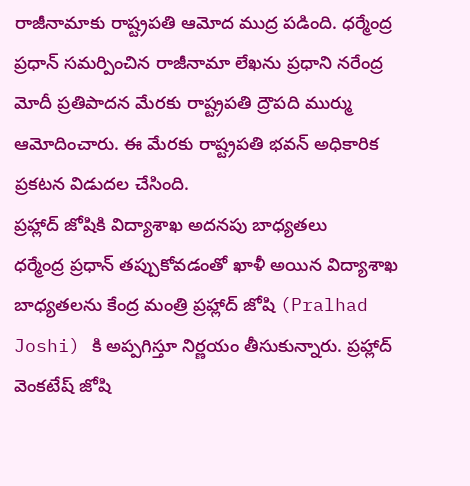రాజీనామాకు రాష్ట్రపతి ఆమోద ముద్ర పడింది. ధర్మేంద్ర ప్రధాన్ సమర్పించిన రాజీనామా లేఖను ప్రధాని నరేంద్ర మోదీ ప్రతిపాదన మేరకు రాష్ట్రపతి ద్రౌపది ముర్ము ఆమోదించారు. ఈ మేరకు రాష్ట్రపతి భవన్ అధికారిక ప్రకటన విడుదల చేసింది.
ప్రహ్లాద్ జోషికి విద్యాశాఖ అదనపు బాధ్యతలు
ధర్మేంద్ర ప్రధాన్ తప్పుకోవడంతో ఖాళీ అయిన విద్యాశాఖ బాధ్యతలను కేంద్ర మంత్రి ప్రహ్లాద్ జోషి (Pralhad Joshi) కి అప్పగిస్తూ నిర్ణయం తీసుకున్నారు. ప్రహ్లాద్ వెంకటేష్ జోషి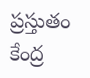ప్రస్తుతం కేంద్ర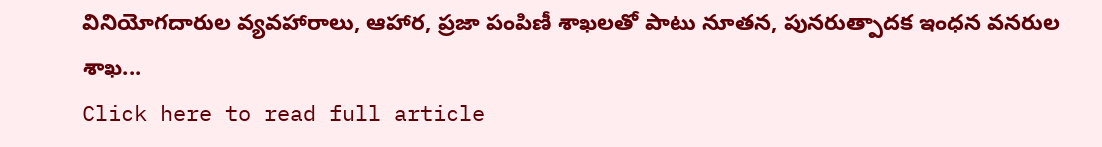వినియోగదారుల వ్యవహారాలు, ఆహార, ప్రజా పంపిణీ శాఖలతో పాటు నూతన, పునరుత్పాదక ఇంధన వనరుల శాఖ...
Click here to read full article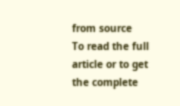from source
To read the full article or to get the complete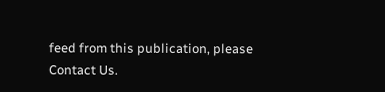feed from this publication, please
Contact Us.